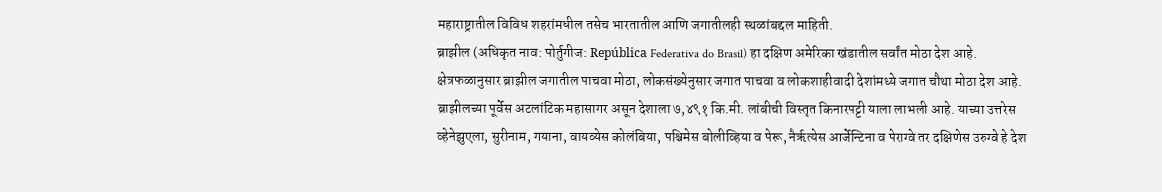महाराष्ट्रातील विविध शहरांमधील तसेच भारतातील आणि जगातीलही स्थळांबद्दल माहिती.
ब्राझील (अधिकृत नाव: पोर्तुगीज: República Federativa do Brasil) हा दक्षिण अमेरिका खंडातील सर्वांत मोठा देश आहे. क्षेत्रफळानुसार ब्राझील जगातील पाचवा मोठा, लोकसंख्येनुसार जगात पाचवा व लोकशाहीवादी देशांमध्ये जगात चौथा मोठा देश आहे. ब्राझीलच्या पूर्वेस अटलांटिक महासागर असून देशाला ७,४९१ कि.मी. लांबीची विस्तृत किनारपट्टी याला लाभली आहे. याच्या उत्तरेस व्हेनेझुएला, सुरीनाम, गयाना, वायव्येस कोलंबिया, पश्चिमेस बोलीव्हिया व पेरू, नैर्ऋत्येस आर्जेन्टिना व पेराग्वे तर दक्षिणेस उरुग्वे हे देश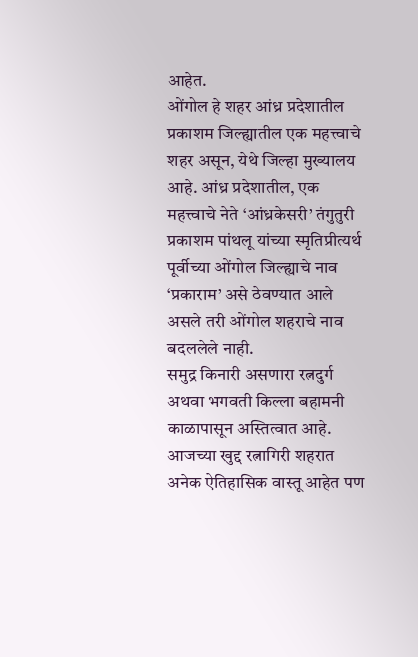आहेत.
ओंगोल हे शहर आंध्र प्रदेशातील प्रकाशम जिल्ह्यातील एक महत्त्वाचे शहर असून, येथे जिल्हा मुख्यालय आहे. आंध्र प्रदेशातील, एक महत्त्वाचे नेते ‘आंध्रकेसरी’ तंगुतुरी प्रकाशम पांथलू यांच्या स्मृतिप्रीत्यर्थ पूर्वीच्या ओंगोल जिल्ह्याचे नाव ‘प्रकाराम’ असे ठेवण्यात आले असले तरी ओंगोल शहराचे नाव बदललेले नाही.
समुद्र किनारी असणारा रत्नदुर्ग अथवा भगवती किल्ला बहामनी काळापासून अस्तित्वात आहे. आजच्या खुद्द रत्नागिरी शहरात अनेक ऐतिहासिक वास्तू आहेत पण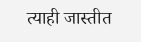त्याही जास्तीत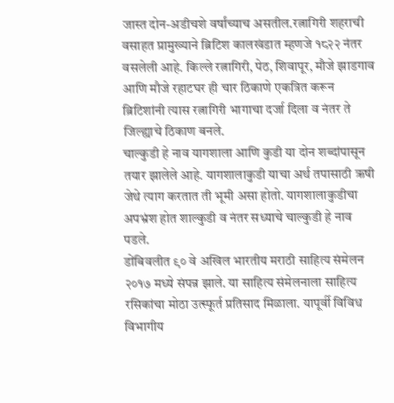जास्त दोन-अडीचशे वर्षांच्याच असतील.रत्नागिरी शहराची वसाहत प्रामुख्याने ब्रिटिश कालखंडात म्हणजे १८२२ नंतर वसलेली आहे. किल्ले रत्नागिरी, पेठ, शिवापूर, मौजे झाडगाव आणि मौजे रहाटघर ही चार ठिकाणे एकत्रित करून ब्रिटिशांनी त्यास रत्नागिरी भागाचा दर्जा दिला व नंतर ते जिल्ह्याचे ठिकाण बनले.
चाल्कुडी हे नाव यागशाला आणि कुडी या दोन शब्दांपासून तयार झालेले आहे. यागशालाकुडी याचा अर्थ तपासाठी ऋषी जेथे त्याग करतात ती भूमी असा होतो. यागशालाकुडीचा अपभ्रंश होत शाल्कुडी व नंतर सध्याचे चाल्कुडी हे नाव पडले.
डोंबिवलीत ९० वे अखिल भारतीय मराठी साहित्य संमेलन २०१७ मध्ये संपन्न झाले. या साहित्य संमेलनाला साहित्य रसिकांचा मोठा उत्स्फूर्त प्रतिसाद मिळाला. यापूर्वी विविध विभागीय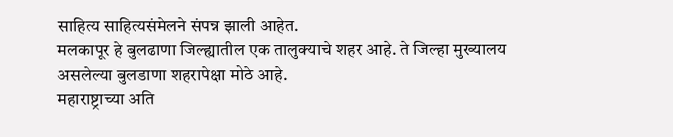साहित्य साहित्यसंमेलने संपन्न झाली आहेत.
मलकापूर हे बुलढाणा जिल्ह्यातील एक तालुक्याचे शहर आहे. ते जिल्हा मुख्यालय असलेल्या बुलडाणा शहरापेक्षा मोठे आहे.
महाराष्ट्राच्या अति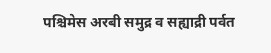पश्चिमेस अरबी समुद्र व सह्याद्री पर्वत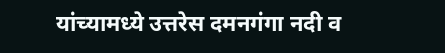यांच्यामध्ये उत्तरेस दमनगंगा नदी व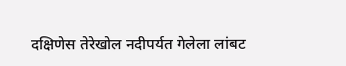दक्षिणेस तेरेखोल नदीपर्यत गेलेला लांबट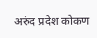अरुंद प्रदेश कोकण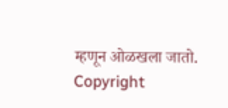म्हणून ओळखला जातो.
Copyright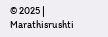© 2025 | Marathisrushti